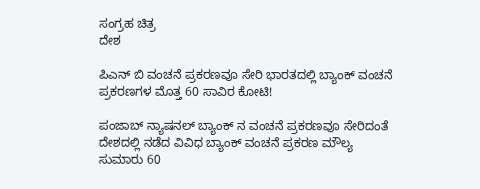ಸಂಗ್ರಹ ಚಿತ್ರ
ದೇಶ

ಪಿಎನ್ ಬಿ ವಂಚನೆ ಪ್ರಕರಣವೂ ಸೇರಿ ಭಾರತದಲ್ಲಿ ಬ್ಯಾಂಕ್ ವಂಚನೆ ಪ್ರಕರಣಗಳ ಮೊತ್ತ 60 ಸಾವಿರ ಕೋಟಿ!

ಪಂಜಾಬ್ ನ್ಯಾಷನಲ್ ಬ್ಯಾಂಕ್ ನ ವಂಚನೆ ಪ್ರಕರಣವೂ ಸೇರಿದಂತೆ ದೇಶದಲ್ಲಿ ನಡೆದ ವಿವಿಧ ಬ್ಯಾಂಕ್ ವಂಚನೆ ಪ್ರಕರಣ ಮೌಲ್ಯ ಸುಮಾರು 60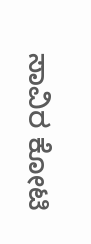ಸಾವಿರ ಕೋಟಿ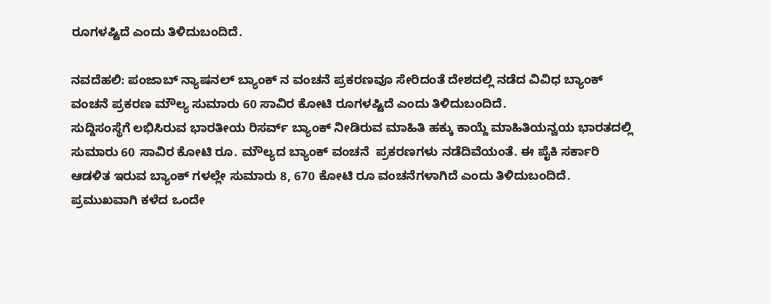ರೂಗಳಷ್ಟಿದೆ ಎಂದು ತಿಳಿದುಬಂದಿದೆ.

ನವದೆಹಲಿ: ಪಂಜಾಬ್ ನ್ಯಾಷನಲ್ ಬ್ಯಾಂಕ್ ನ ವಂಚನೆ ಪ್ರಕರಣವೂ ಸೇರಿದಂತೆ ದೇಶದಲ್ಲಿ ನಡೆದ ವಿವಿಧ ಬ್ಯಾಂಕ್ ವಂಚನೆ ಪ್ರಕರಣ ಮೌಲ್ಯ ಸುಮಾರು 60 ಸಾವಿರ ಕೋಟಿ ರೂಗಳಷ್ಟಿದೆ ಎಂದು ತಿಳಿದುಬಂದಿದೆ.
ಸುದ್ದಿಸಂಸ್ಥೆಗೆ ಲಭಿಸಿರುವ ಭಾರತೀಯ ರಿಸರ್ವ್ ಬ್ಯಾಂಕ್ ನೀಡಿರುವ ಮಾಹಿತಿ ಹಕ್ಕು ಕಾಯ್ದೆ ಮಾಹಿತಿಯನ್ವಯ ಭಾರತದಲ್ಲಿ ಸುಮಾರು 60 ಸಾವಿರ ಕೋಟಿ ರೂ. ಮೌಲ್ಯದ ಬ್ಯಾಂಕ್ ವಂಚನೆ  ಪ್ರಕರಣಗಳು ನಡೆದಿವೆಯಂತೆ. ಈ ಪೈಕಿ ಸರ್ಕಾರಿ ಆಡಳಿತ ಇರುವ ಬ್ಯಾಂಕ್ ಗಳಲ್ಲೇ ಸುಮಾರು 8, 670 ಕೋಟಿ ರೂ ವಂಚನೆಗಳಾಗಿದೆ ಎಂದು ತಿಳಿದುಬಂದಿದೆ. ಪ್ರಮುಖವಾಗಿ ಕಳೆದ ಒಂದೇ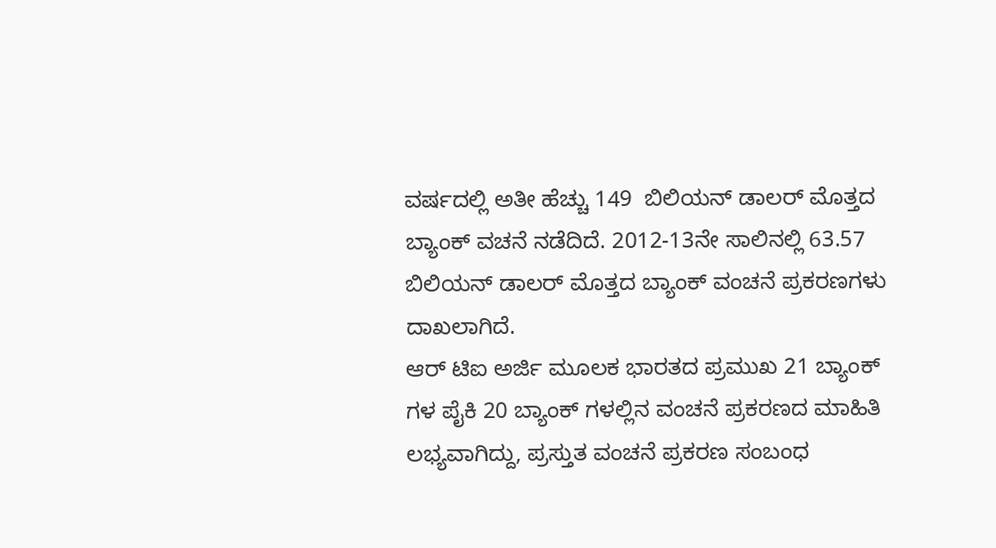ವರ್ಷದಲ್ಲಿ ಅತೀ ಹೆಚ್ಚು 149  ಬಿಲಿಯನ್ ಡಾಲರ್ ಮೊತ್ತದ ಬ್ಯಾಂಕ್ ವಚನೆ ನಡೆದಿದೆ. 2012-13ನೇ ಸಾಲಿನಲ್ಲಿ 63.57 ಬಿಲಿಯನ್ ಡಾಲರ್ ಮೊತ್ತದ ಬ್ಯಾಂಕ್ ವಂಚನೆ ಪ್ರಕರಣಗಳು ದಾಖಲಾಗಿದೆ.
ಆರ್ ಟಿಐ ಅರ್ಜಿ ಮೂಲಕ ಭಾರತದ ಪ್ರಮುಖ 21 ಬ್ಯಾಂಕ್ ಗಳ ಪೈಕಿ 20 ಬ್ಯಾಂಕ್ ಗಳಲ್ಲಿನ ವಂಚನೆ ಪ್ರಕರಣದ ಮಾಹಿತಿ ಲಭ್ಯವಾಗಿದ್ದು, ಪ್ರಸ್ತುತ ವಂಚನೆ ಪ್ರಕರಣ ಸಂಬಂಧ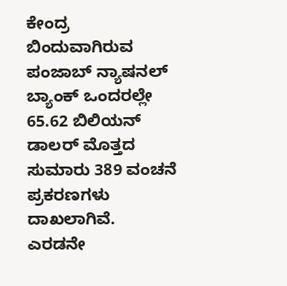ಕೇಂದ್ರ ಬಿಂದುವಾಗಿರುವ ಪಂಜಾಬ್ ನ್ಯಾಷನಲ್  ಬ್ಯಾಂಕ್ ಒಂದರಲ್ಲೇ 65.62 ಬಿಲಿಯನ್ ಡಾಲರ್ ಮೊತ್ತದ ಸುಮಾರು 389 ವಂಚನೆ ಪ್ರಕರಣಗಳು ದಾಖಲಾಗಿವೆ. ಎರಡನೇ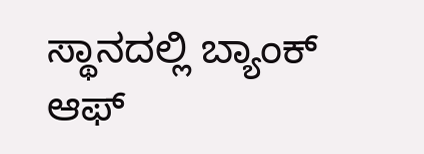ಸ್ಥಾನದಲ್ಲಿ ಬ್ಯಾಂಕ್ ಆಫ್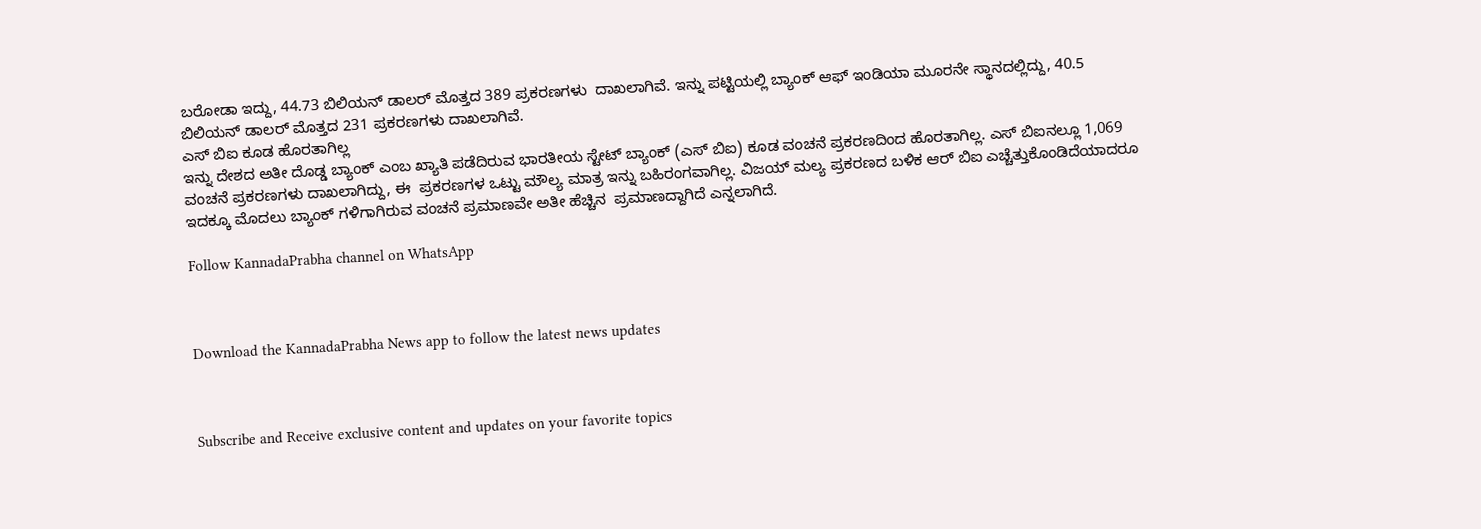ಬರೋಡಾ ಇದ್ದು, 44.73 ಬಿಲಿಯನ್ ಡಾಲರ್ ಮೊತ್ತದ 389 ಪ್ರಕರಣಗಳು  ದಾಖಲಾಗಿವೆ. ಇನ್ನು ಪಟ್ಟಿಯಲ್ಲಿ ಬ್ಯಾಂಕ್ ಆಫ್ ಇಂಡಿಯಾ ಮೂರನೇ ಸ್ಥಾನದಲ್ಲಿದ್ದು, 40.5 ಬಿಲಿಯನ್ ಡಾಲರ್ ಮೊತ್ತದ 231 ಪ್ರಕರಣಗಳು ದಾಖಲಾಗಿವೆ.
ಎಸ್ ಬಿಐ ಕೂಡ ಹೊರತಾಗಿಲ್ಲ
ಇನ್ನು ದೇಶದ ಅತೀ ದೊಡ್ಡ ಬ್ಯಾಂಕ್ ಎಂಬ ಖ್ಯಾತಿ ಪಡೆದಿರುವ ಭಾರತೀಯ ಸ್ಟೇಟ್ ಬ್ಯಾಂಕ್ (ಎಸ್ ಬಿಐ) ಕೂಡ ವಂಚನೆ ಪ್ರಕರಣದಿಂದ ಹೊರತಾಗಿಲ್ಲ. ಎಸ್ ಬಿಐನಲ್ಲೂ 1,069 ವಂಚನೆ ಪ್ರಕರಣಗಳು ದಾಖಲಾಗಿದ್ದು, ಈ  ಪ್ರಕರಣಗಳ ಒಟ್ಟು ಮೌಲ್ಯ ಮಾತ್ರ ಇನ್ನು ಬಹಿರಂಗವಾಗಿಲ್ಲ. ವಿಜಯ್ ಮಲ್ಯ ಪ್ರಕರಣದ ಬಳಿಕ ಆರ್ ಬಿಐ ಎಚ್ಚೆತ್ತುಕೊಂಡಿದೆಯಾದರೂ ಇದಕ್ಕೂ ಮೊದಲು ಬ್ಯಾಂಕ್ ಗಳಿಗಾಗಿರುವ ವಂಚನೆ ಪ್ರಮಾಣವೇ ಅತೀ ಹೆಚ್ಚಿನ  ಪ್ರಮಾಣದ್ದಾಗಿದೆ ಎನ್ನಲಾಗಿದೆ.

Follow KannadaPrabha channel on WhatsApp



Download the KannadaPrabha News app to follow the latest news updates



Subscribe and Receive exclusive content and updates on your favorite topics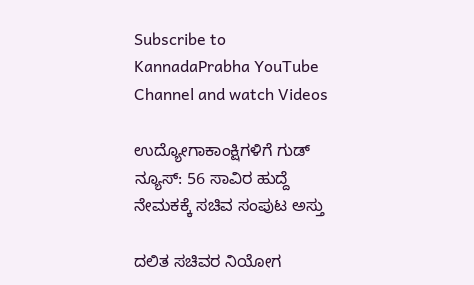Subscribe to KannadaPrabha YouTube Channel and watch Videos

ಉದ್ಯೋಗಾಕಾಂಕ್ಷಿಗಳಿಗೆ ಗುಡ್ ನ್ಯೂಸ್: 56 ಸಾವಿರ ಹುದ್ದೆ ನೇಮಕಕ್ಕೆ ಸಚಿವ ಸಂಪುಟ ಅಸ್ತು

ದಲಿತ ಸಚಿವರ ನಿಯೋಗ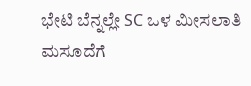ಭೇಟಿ ಬೆನ್ನಲ್ಲೇ SC ಒಳ ಮೀಸಲಾತಿ ಮಸೂದೆಗೆ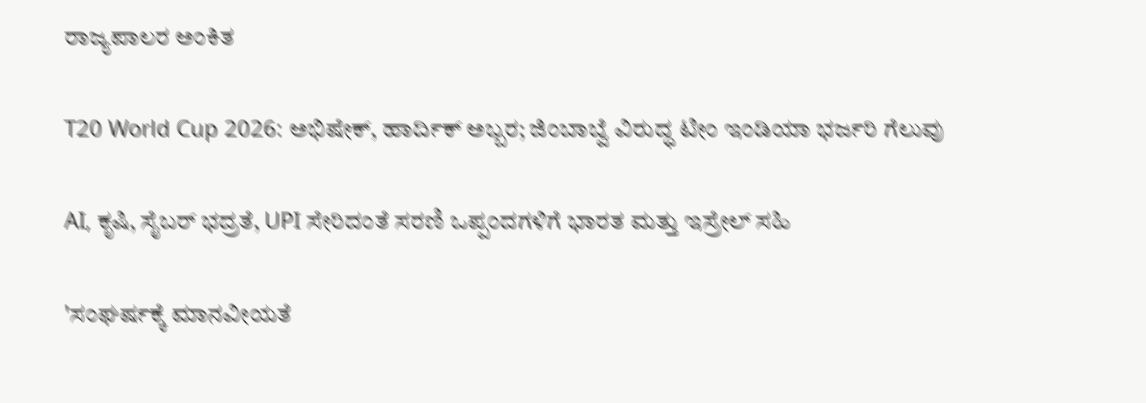ರಾಜ್ಯಪಾಲರ ಅಂಕಿತ

T20 World Cup 2026: ಅಭಿಷೇಕ್, ಹಾರ್ದಿಕ್ ಅಬ್ಬರ; ಜಿಂಬಾಬ್ವೆ ವಿರುದ್ಧ ಟೀಂ ಇಂಡಿಯಾ ಭರ್ಜರಿ ಗೆಲುವು

AI, ಕೃಷಿ, ಸೈಬರ್ ಭದ್ರತೆ, UPI ಸೇರಿದಂತೆ ಸರಣಿ ಒಪ್ಪಂದಗಳಿಗೆ ಭಾರತ ಮತ್ತು ಇಸ್ರೇಲ್ ಸಹಿ

'ಸಂಘರ್ಷಕ್ಕೆ ಮಾನವೀಯತೆ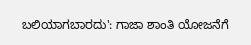ಬಲಿಯಾಗಬಾರದು': ಗಾಜಾ ಶಾಂತಿ ಯೋಜನೆಗೆ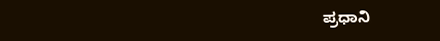ಪ್ರಧಾನಿ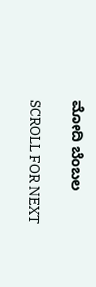ಮೋದಿ ಬೆಂಬಲ

SCROLL FOR NEXT